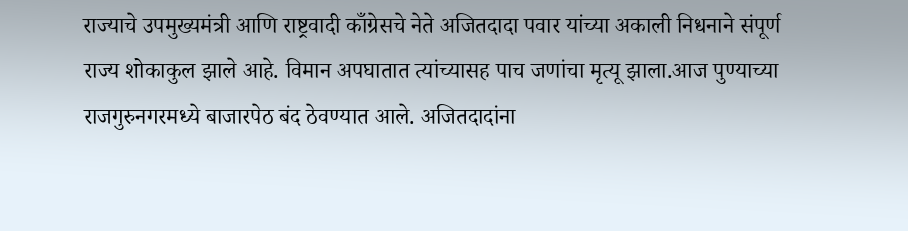राज्याचे उपमुख्यमंत्री आणि राष्ट्रवादी काँग्रेसचे नेते अजितदादा पवार यांच्या अकाली निधनाने संपूर्ण राज्य शोकाकुल झाले आहे. विमान अपघातात त्यांच्यासह पाच जणांचा मृत्यू झाला.आज पुण्याच्या राजगुरुनगरमध्ये बाजारपेठ बंद ठेवण्यात आले. अजितदादांना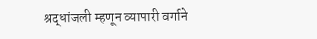श्रद्धांजली म्हणून व्यापारी वर्गाने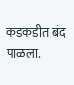कडकडीत बंद पाळला.